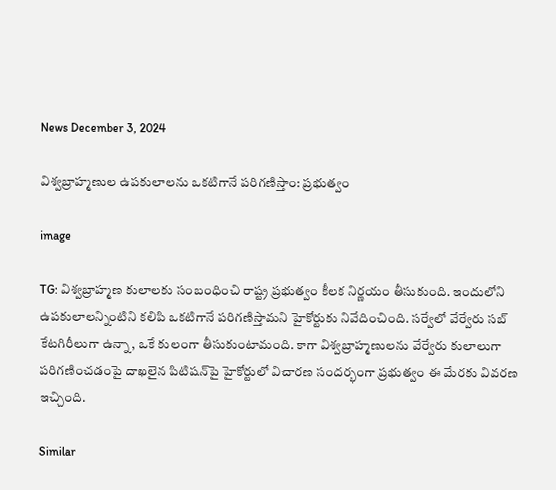News December 3, 2024

విశ్వబ్రాహ్మణుల ఉపకులాలను ఒకటిగానే పరిగణిస్తాం: ప్రభుత్వం

image

TG: విశ్వబ్రాహ్మణ కులాలకు సంబంధించి రాష్ట్ర ప్రభుత్వం కీలక నిర్ణయం తీసుకుంది. ఇందులోని ఉపకులాలన్నింటిని కలిపి ఒకటిగానే పరిగణిస్తామని హైకోర్టుకు నివేదించింది. సర్వేలో వేర్వేరు సబ్ కేటగిరీలుగా ఉన్నా, ఒకే కులంగా తీసుకుంటామంది. కాగా విశ్వబ్రాహ్మణులను వేర్వేరు కులాలుగా పరిగణించడంపై దాఖలైన పిటిషన్‌పై హైకోర్టులో విచారణ సందర్భంగా ప్రభుత్వం ఈ మేరకు వివరణ ఇచ్చింది.

Similar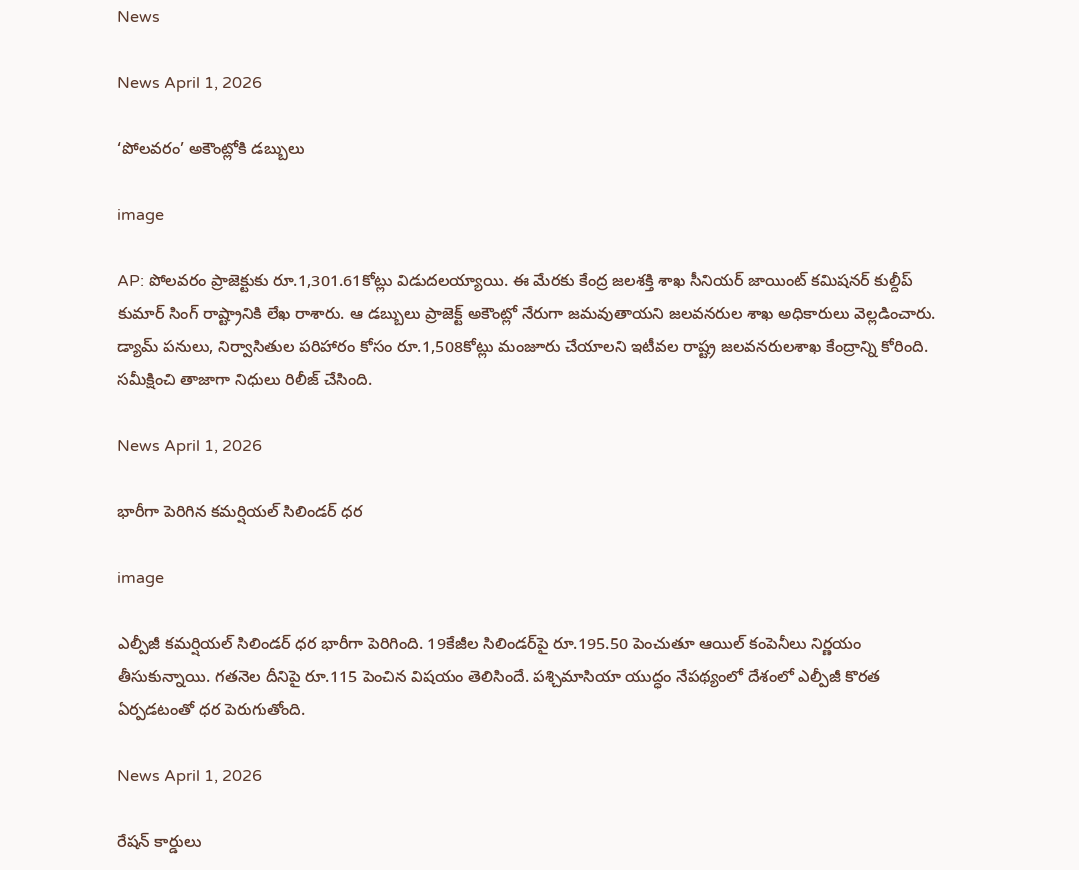News

News April 1, 2026

‘పోలవరం’ అకౌంట్లోకి డబ్బులు

image

AP: పోలవరం ప్రాజెక్టుకు రూ.1,301.61కోట్లు విడుదలయ్యాయి. ఈ మేరకు కేంద్ర జలశక్తి శాఖ సీనియర్ జాయింట్ కమిషనర్ కుల్దీప్ కుమార్‌ సింగ్ రాష్ట్రానికి లేఖ రాశారు. ఆ డబ్బులు ప్రాజెక్ట్ అకౌంట్లో నేరుగా జమవుతాయని జలవనరుల శాఖ అధికారులు వెల్లడించారు. డ్యామ్ పనులు, నిర్వాసితుల పరిహారం కోసం రూ.1,508కోట్లు మంజూరు చేయాలని ఇటీవల రాష్ట్ర జలవనరులశాఖ కేంద్రాన్ని కోరింది. సమీక్షించి తాజాగా నిధులు రిలీజ్ చేసింది.

News April 1, 2026

భారీగా పెరిగిన కమర్షియల్ సిలిండర్ ధర

image

ఎల్పీజీ కమర్షియల్ సిలిండర్ ధర భారీగా పెరిగింది. 19కేజీల సిలిండర్‌పై రూ.195.50 పెంచుతూ ఆయిల్ కంపెనీలు నిర్ణయం తీసుకున్నాయి. గతనెల దీనిపై రూ.115 పెంచిన విషయం తెలిసిందే. పశ్చిమాసియా యుద్ధం నేపథ్యంలో దేశంలో ఎల్పీజీ కొరత ఏర్పడటంతో ధర పెరుగుతోంది.

News April 1, 2026

రేషన్ కార్డులు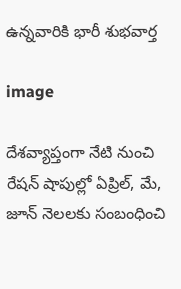ఉన్నవారికి భారీ శుభవార్త

image

దేశవ్యాప్తంగా నేటి నుంచి రేషన్ షాపుల్లో ఏప్రిల్, మే, జూన్ నెలలకు సంబంధించి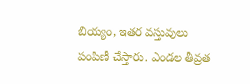బియ్యం, ఇతర వస్తువులు పంపిణీ చేస్తారు. ఎండల తీవ్రత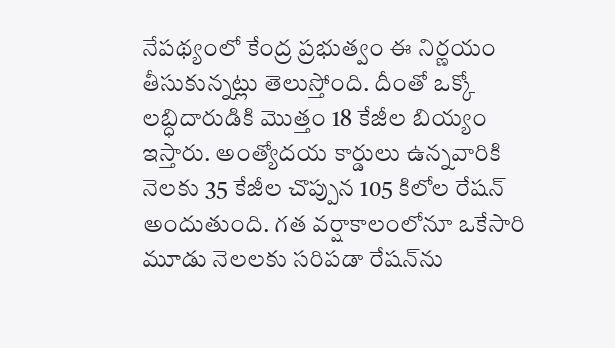నేపథ్యంలో కేంద్ర ప్రభుత్వం ఈ నిర్ణయం తీసుకున్నట్లు తెలుస్తోంది. దీంతో ఒక్కో లబ్ధిదారుడికి మొత్తం 18 కేజీల బియ్యం ఇస్తారు. అంత్యోదయ కార్డులు ఉన్నవారికి నెలకు 35 కేజీల చొప్పున 105 కిలోల రేషన్ అందుతుంది. గత వర్షాకాలంలోనూ ఒకేసారి మూడు నెలలకు సరిపడా రేషన్‌ను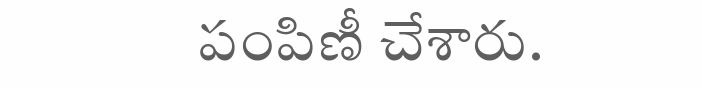పంపిణీ చేశారు.